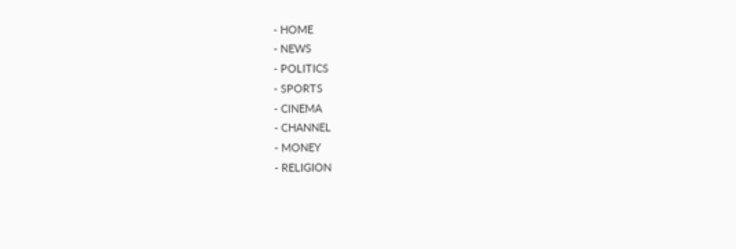- HOME
- NEWS
- POLITICS
- SPORTS
- CINEMA
- CHANNEL
- MONEY
- RELIGION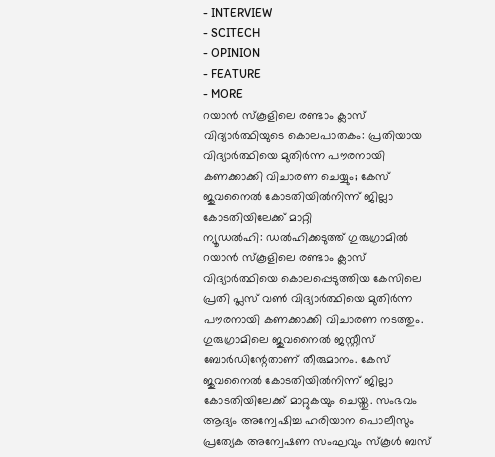- INTERVIEW
- SCITECH
- OPINION
- FEATURE
- MORE
റയാൻ സ്കൂളിലെ രണ്ടാം ക്ലാസ് വിദ്യാർത്ഥിയുടെ കൊലപാതകം: പ്രതിയായ വിദ്യാർത്ഥിയെ മുതിർന്ന പൗരനായി കണക്കാക്കി വിചാരണ ചെയ്യും; കേസ് ജുവനൈൽ കോടതിയിൽനിന്ന് ജില്ലാ കോടതിയിലേക്ക് മാറ്റി
ന്യൂഡൽഹി: ഡൽഹിക്കടുത്ത് ഗുരുഗ്രാമിൽ റയാൻ സ്കൂളിലെ രണ്ടാം ക്ലാസ് വിദ്യാർത്ഥിയെ കൊലപ്പെടുത്തിയ കേസിലെ പ്രതി പ്ലസ് വൺ വിദ്യാർത്ഥിയെ മുതിർന്ന പൗരനായി കണക്കാക്കി വിചാരണ നടത്തും. ഗുരുഗ്രാമിലെ ജുവനൈൽ ജസ്റ്റീസ് ബോർഡിന്റേതാണ് തീരുമാനം. കേസ് ജുവനൈൽ കോടതിയിൽനിന്ന് ജില്ലാ കോടതിയിലേക്ക് മാറ്റുകയും ചെയ്തു. സംഭവം ആദ്യം അന്വേഷിച്ച ഹരിയാന പൊലീസും പ്രത്യേക അന്വേഷണ സംഘവും സ്കൂൾ ബസ്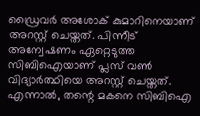ഡ്രൈവർ അശോക് കുമാറിനെയാണ് അറസ്റ്റ് ചെയ്തത്. പിന്നീട് അന്വേഷണം ഏറ്റെടുത്ത സിബിഐയാണ് പ്ലസ് വൺ വിദ്യാർത്ഥിയെ അറസ്റ്റ് ചെയ്തത്. എന്നാൽ, തന്റെ മകനെ സിബിഐ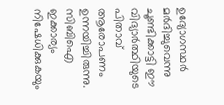ഉദ്യോഗസ്ഥർ മർദിച്ചുവെന്നു ചൂണ്ടിക്കാട്ടി ഈ വിദ്യാർത്ഥിയുടെ പിതാവ് ആരോപണം ഉന്നയിച്ചിരുന്നു. സിബിഐ ഇക്കാര്യം നിഷേധിക്കുകയും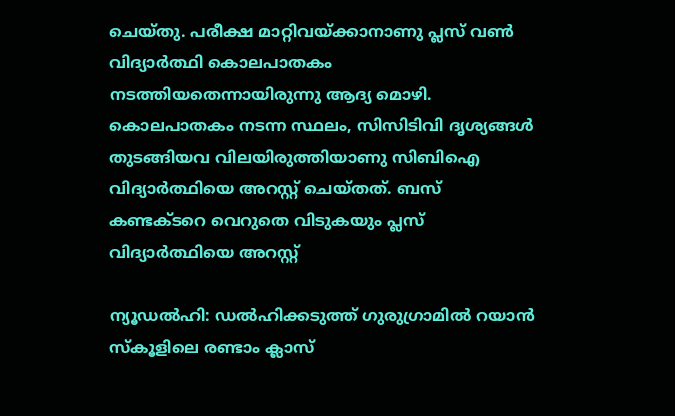ചെയ്തു. പരീക്ഷ മാറ്റിവയ്ക്കാനാണു പ്ലസ് വൺ വിദ്യാർത്ഥി കൊലപാതകം നടത്തിയതെന്നായിരുന്നു ആദ്യ മൊഴി. കൊലപാതകം നടന്ന സ്ഥലം, സിസിടിവി ദൃശ്യങ്ങൾ തുടങ്ങിയവ വിലയിരുത്തിയാണു സിബിഐ വിദ്യാർത്ഥിയെ അറസ്റ്റ് ചെയ്തത്. ബസ് കണ്ടക്ടറെ വെറുതെ വിടുകയും പ്ലസ് വിദ്യാർത്ഥിയെ അറസ്റ്റ്

ന്യൂഡൽഹി: ഡൽഹിക്കടുത്ത് ഗുരുഗ്രാമിൽ റയാൻ സ്കൂളിലെ രണ്ടാം ക്ലാസ്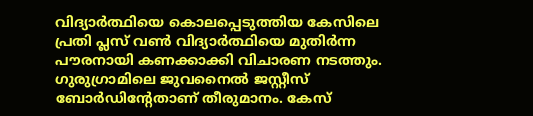വിദ്യാർത്ഥിയെ കൊലപ്പെടുത്തിയ കേസിലെ പ്രതി പ്ലസ് വൺ വിദ്യാർത്ഥിയെ മുതിർന്ന പൗരനായി കണക്കാക്കി വിചാരണ നടത്തും. ഗുരുഗ്രാമിലെ ജുവനൈൽ ജസ്റ്റീസ് ബോർഡിന്റേതാണ് തീരുമാനം. കേസ്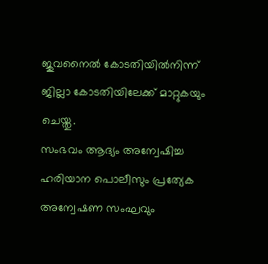ജുവനൈൽ കോടതിയിൽനിന്ന് ജില്ലാ കോടതിയിലേക്ക് മാറ്റുകയും ചെയ്തു.
സംഭവം ആദ്യം അന്വേഷിച്ച ഹരിയാന പൊലീസും പ്രത്യേക അന്വേഷണ സംഘവും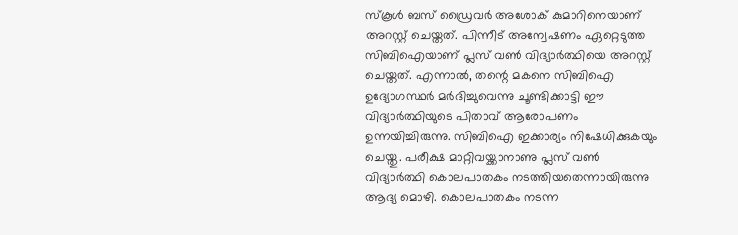സ്കൂൾ ബസ് ഡ്രൈവർ അശോക് കുമാറിനെയാണ് അറസ്റ്റ് ചെയ്തത്. പിന്നീട് അന്വേഷണം ഏറ്റെടുത്ത സിബിഐയാണ് പ്ലസ് വൺ വിദ്യാർത്ഥിയെ അറസ്റ്റ് ചെയ്തത്. എന്നാൽ, തന്റെ മകനെ സിബിഐ ഉദ്യോഗസ്ഥർ മർദിച്ചുവെന്നു ചൂണ്ടിക്കാട്ടി ഈ വിദ്യാർത്ഥിയുടെ പിതാവ് ആരോപണം ഉന്നയിച്ചിരുന്നു. സിബിഐ ഇക്കാര്യം നിഷേധിക്കുകയും ചെയ്തു. പരീക്ഷ മാറ്റിവയ്ക്കാനാണു പ്ലസ് വൺ വിദ്യാർത്ഥി കൊലപാതകം നടത്തിയതെന്നായിരുന്നു ആദ്യ മൊഴി. കൊലപാതകം നടന്ന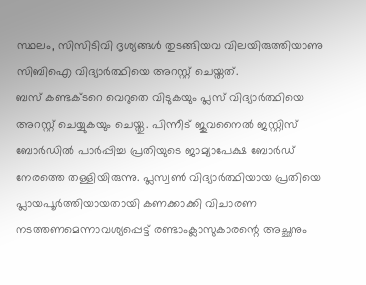സ്ഥലം, സിസിടിവി ദൃശ്യങ്ങൾ തുടങ്ങിയവ വിലയിരുത്തിയാണു സിബിഐ വിദ്യാർത്ഥിയെ അറസ്റ്റ് ചെയ്തത്.
ബസ് കണ്ടക്ടറെ വെറുതെ വിടുകയും പ്ലസ് വിദ്യാർത്ഥിയെ അറസ്റ്റ് ചെയ്യുകയും ചെയ്തു. പിന്നീട് ജുവനൈൽ ജസ്റ്റിസ് ബോർഡിൽ പാർപ്പിച്ച പ്രതിയുടെ ജാമ്യാപേക്ഷ ബോർഡ് നേരത്തെ തള്ളിയിരുന്നു. പ്ലസ്വൺ വിദ്യാർത്ഥിയായ പ്രതിയെ പ്ലായപൂർത്തിയായതായി കണക്കാക്കി വിചാരണ നടത്തണമെന്നാവശ്യപ്പെട്ട് രണ്ടാംക്ലാസുകാരന്റെ അച്ഛനും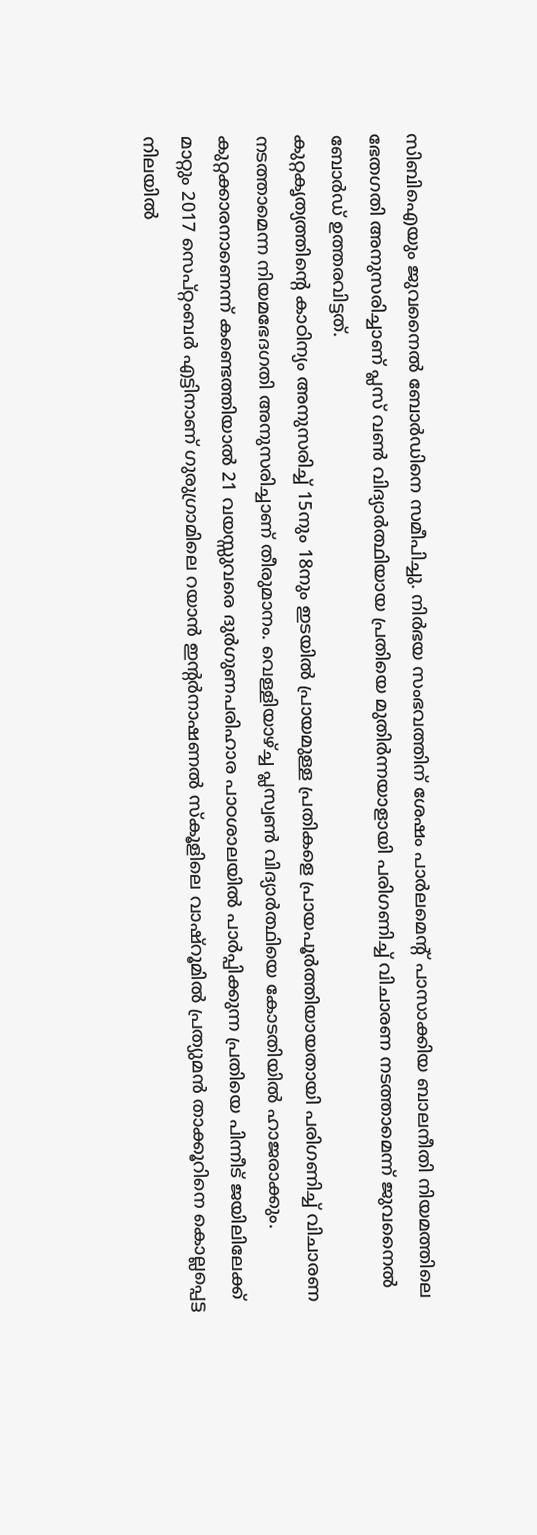സിബിഐയും ജുവനൈൽ ബോർഡിനെ സമീപിച്ചു. നിർഭയ സംഭവത്തിന് ശേഷം പാർലമെന്റ് പാസാക്കിയ ബാലനീതി നിയമത്തിലെ ഭേതഗതി അനുസരിച്ചാണ് പ്ലസ് വൺ വിദ്യാർത്ഥിയായ പ്രതിയെ മുതിർന്നയാളായി പരിഗണിച്ച് വിചാരണ നടത്താമെന്ന് ജുവനൈൽ ബോർഡ് ഉത്തരവിട്ടത്.
കുറ്റകൃത്യത്തിന്റെ കാഠിന്യം അനുസരിച്ച് 15നും 18നും ഇടയിൽ പ്രായമുള്ള പ്രതികളെ പ്രായപൂർത്തിയായതായി പരിഗണിച്ച് വിചാരണ നടത്താമെന്ന നിയമഭേദഗതി അനുസരിച്ചാണ് തീരുമാനം. വെള്ളിയാഴ്ച്ച പ്ലസ്വൺ വിദ്യാർത്ഥിയെ കോടതിയിൽ ഹാജരാക്കും. കുറ്റക്കാരനാണെന്ന് കണ്ടെത്തിയാൽ 21 വയസ്സുവരെ ദുർഗുണപരിഹാര പാഠശാലയിൽ പാർപ്പിക്കുന്ന പ്രതിയെ പിന്നീട് ജയിലിലേക്ക് മാറ്റും 2017 സെപ്റ്റംബർ എട്ടിനാണ് ഗുരുഗ്രാമിലെ റയാൻ ഇന്റർനാഷണൽ സ്കൂളിലെ വാഷ്റൂമിൽ പ്രത്യുമൻ താക്കൂറിനെ കൊല്ലപ്പെട്ട നിലയിൽ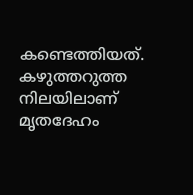കണ്ടെത്തിയത്. കഴുത്തറുത്ത നിലയിലാണ് മൃതദേഹം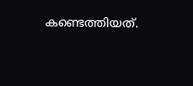കണ്ടെത്തിയത്.